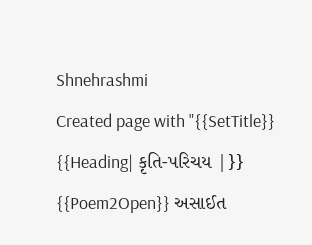Shnehrashmi
Created page with "{{SetTitle}} {{Heading| કૃતિ-પરિચય |}} {{Poem2Open}} અસાઈત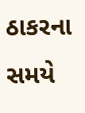ઠાકરના સમયે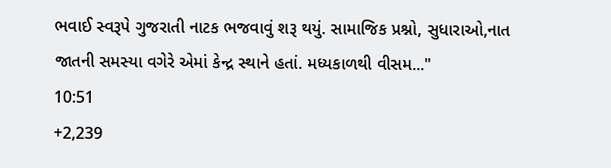ભવાઈ સ્વરૂપે ગુજરાતી નાટક ભજવાવું શરૂ થયું. સામાજિક પ્રશ્નો, સુધારાઓ,નાત જાતની સમસ્યા વગેરે એમાં કેન્દ્ર સ્થાને હતાં. મધ્યકાળથી વીસમ..."
10:51
+2,239